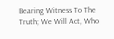Bearing Witness To The Truth; We Will Act, Who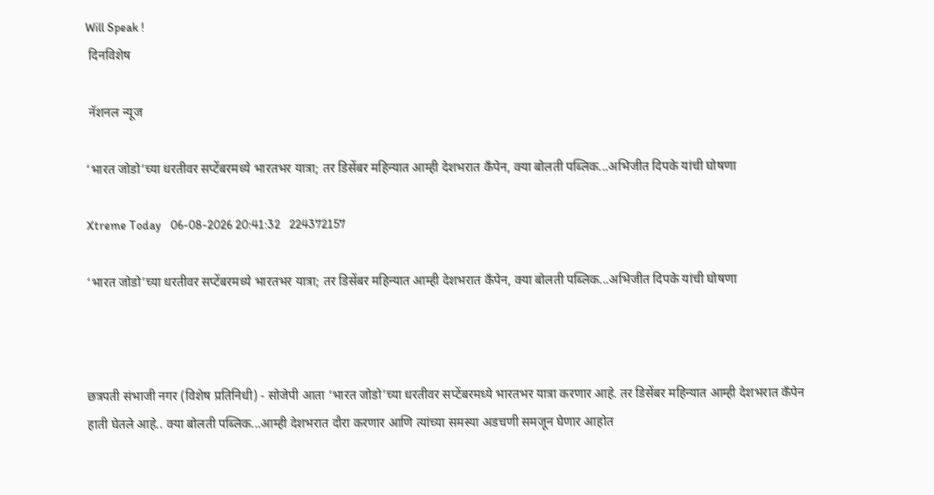Will Speak !
 दिनविशेष

 नॅशनल न्यूज

‘भारत जोडो’च्या धरतीवर सप्टेंबरमध्ये भारतभर यात्रा; तर डिसेंबर महिन्यात आम्ही देशभरात कँपेन, क्या बोलती पब्लिक...अभिजीत दिपके यांची घोषणा

Xtreme Today   06-08-2026 20:41:32   224372157

‘भारत जोडो’च्या धरतीवर सप्टेंबरमध्ये भारतभर यात्रा; तर डिसेंबर महिन्यात आम्ही देशभरात कँपेन, क्या बोलती पब्लिक...अभिजीत दिपके यांची घोषणा



छत्रपती संभाजी नगर (विशेष प्रतिनिधी) - सोजेपी आता ‘भारत जोडो’च्या धरतीवर सप्टेंबरमध्ये भारतभर यात्रा करणार आहे. तर डिसेंबर महिन्यात आम्ही देशभरात कँपेन हाती घेतले आहे.. क्या बोलती पब्लिक...आम्ही देशभरात दौरा करणार आणि त्यांच्या समस्या अडचणी समजून घेणार आहोत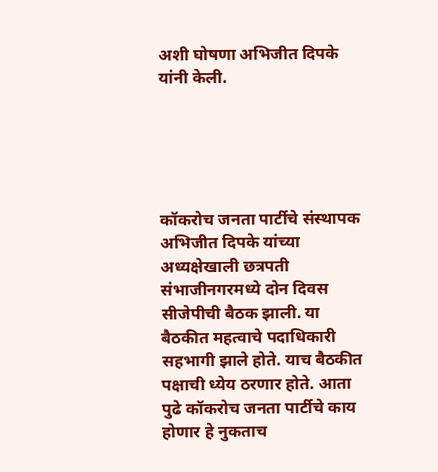अशी घोषणा अभिजीत दिपके यांनी केली.





कॉकरोच जनता पार्टीचे संस्थापक अभिजीत दिपके यांच्या अध्यक्षेखाली छत्रपती संभाजीनगरमध्ये दोन दिवस सीजेपीची बैठक झाली. या बैठकीत महत्वाचे पदाधिकारी सहभागी झाले होते. याच बैठकीत पक्षाची ध्येय ठरणार होते. आता पुढे कॉकरोच जनता पार्टीचे काय होणार हे नुकताच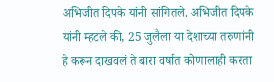अभिजीत दिपके यांनी सांगितले. अभिजीत दिपके यांनी म्हटले की, 25 जुलैला या देशाच्या तरुणांनी हे करून दाखवलं ते बारा वर्षात कोणालाही करता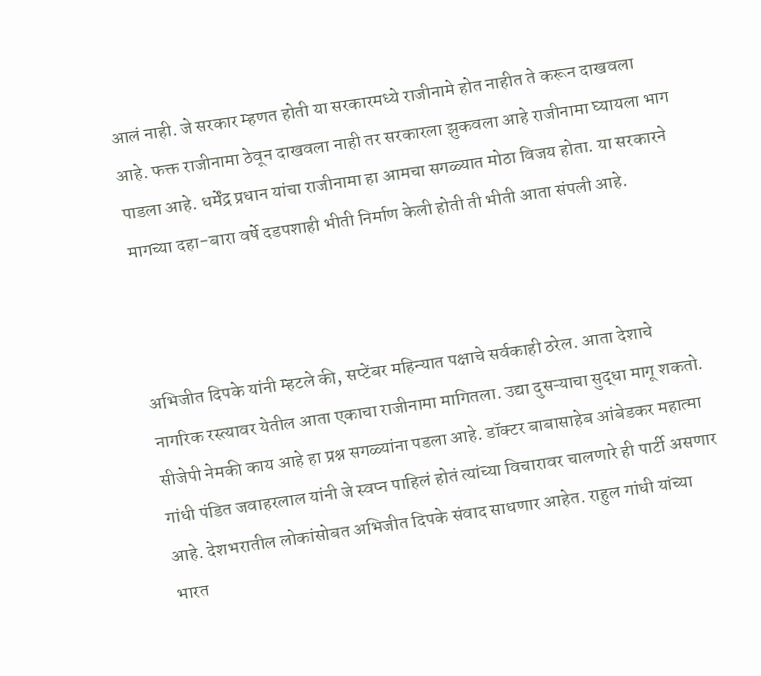आलं नाही. जे सरकार म्हणत होती या सरकारमध्ये राजीनामे होत नाहीत ते करून दाखवला आहे. फक्त राजीनामा ठेवून दाखवला नाही तर सरकारला झुकवला आहे राजीनामा घ्यायला भाग पाडला आहे. धर्मेंद्र प्रधान यांचा राजीनामा हा आमचा सगळ्यात मोठा विजय होता. या सरकारने मागच्या दहा-बारा वर्षे दडपशाही भीती निर्माण केली होती ती भीती आता संपली आहे.



अभिजीत दिपके यांनी म्हटले की, सप्टेंबर महिन्यात पक्षाचे सर्वकाही ठरेल. आता देशाचे नागरिक रस्त्यावर येतील आता एकाचा राजीनामा मागितला. उद्या दुसऱ्याचा सुद्धा मागू शकतो. सीजेपी नेमकी काय आहे हा प्रश्न सगळ्यांना पडला आहे. डॉक्टर बाबासाहेब आंबेडकर महात्मा गांधी पंडित जवाहरलाल यांनी जे स्वप्न पाहिलं होतं त्यांच्या विचारावर चालणारे ही पार्टी असणार आहे. देशभरातील लोकांसोबत अभिजीत दिपके संवाद साधणार आहेत. राहुल गांधी यांच्या भारत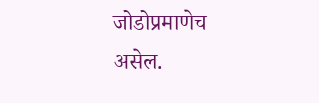जोडोप्रमाणेच असेल.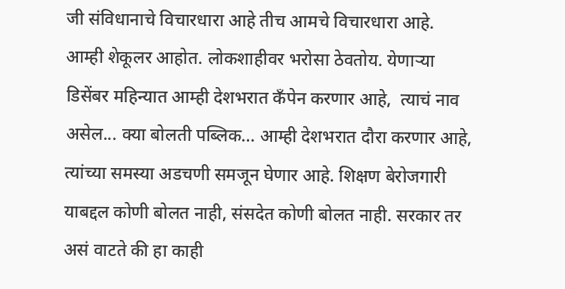जी संविधानाचे विचारधारा आहे तीच आमचे विचारधारा आहे. आम्ही शेकूलर आहोत. लोकशाहीवर भरोसा ठेवतोय. येणाऱ्या डिसेंबर महिन्यात आम्ही देशभरात कँपेन करणार आहे,  त्याचं नाव असेल... क्या बोलती पब्लिक… आम्ही देशभरात दौरा करणार आहे, त्यांच्या समस्या अडचणी समजून घेणार आहे. शिक्षण बेरोजगारी याबद्दल कोणी बोलत नाही, संसदेत कोणी बोलत नाही. सरकार तर असं वाटते की हा काही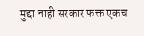मुद्दा नाही सरकार फक्त एकच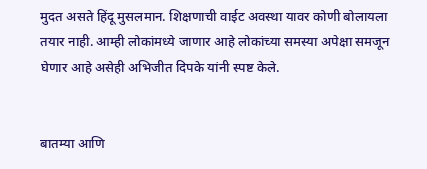मुदत असते हिंदू मुसलमान. शिक्षणाची वाईट अवस्था यावर कोणी बोलायला तयार नाही. आम्ही लोकांमध्ये जाणार आहे लोकांच्या समस्या अपेक्षा समजून घेणार आहे असेही अभिजीत दिपके यांनी स्पष्ट केले.


बातम्या आणि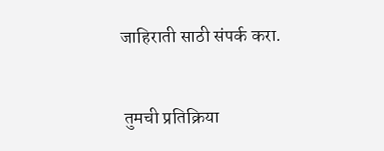जाहिराती साठी संपर्क करा.


 तुमची प्रतिक्रिया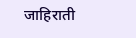जाहिराती